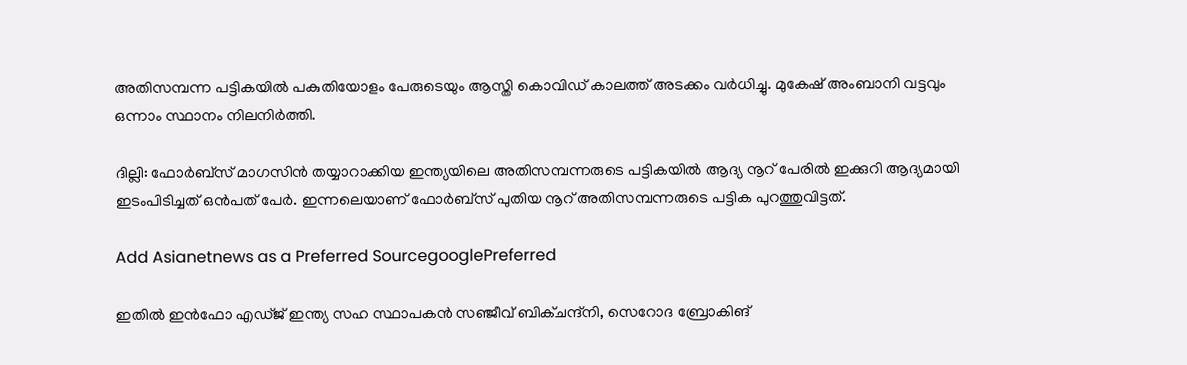അതിസമ്പന്ന പട്ടികയില്‍ പകുതിയോളം പേരുടെയും ആസ്തി കൊവിഡ് കാലത്ത് അടക്കം വര്‍ധിച്ചു. മുകേഷ് അംബാനി വട്ടവും ഒന്നാം സ്ഥാനം നിലനിര്‍ത്തി.

ദില്ലി: ഫോര്‍ബ്‌സ് മാഗസിന്‍ തയ്യാറാക്കിയ ഇന്ത്യയിലെ അതിസമ്പന്നരുടെ പട്ടികയില്‍ ആദ്യ നൂറ് പേരില്‍ ഇക്കുറി ആദ്യമായി ഇടംപിടിച്ചത് ഒന്‍പത് പേര്‍. ഇന്നലെയാണ് ഫോര്‍ബ്‌സ് പുതിയ നൂറ് അതിസമ്പന്നരുടെ പട്ടിക പുറത്തുവിട്ടത്.

Add Asianetnews as a Preferred SourcegooglePreferred

ഇതില്‍ ഇന്‍ഫോ എഡ്ജ് ഇന്ത്യ സഹ സ്ഥാപകന്‍ സഞ്ജീവ് ബിക്ചന്ദ്‌നി, സെറോദ ബ്രോകിങ്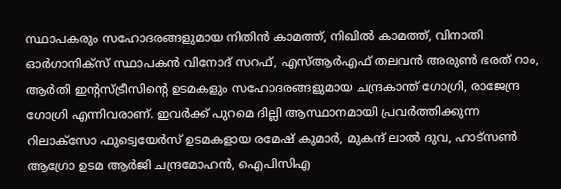സ്ഥാപകരും സഹോദരങ്ങളുമായ നിതിന്‍ കാമത്ത്, നിഖില്‍ കാമത്ത്, വിനാതി ഓര്‍ഗാനിക്‌സ് സ്ഥാപകന്‍ വിനോദ് സറഫ്, എസ്ആര്‍എഫ് തലവന്‍ അരുണ്‍ ഭരത് റാം, ആര്‍തി ഇന്റസ്ട്രീസിന്റെ ഉടമകളും സഹോദരങ്ങളുമായ ചന്ദ്രകാന്ത് ഗോഗ്രി, രാജേന്ദ്ര ഗോഗ്രി എന്നിവരാണ്. ഇവര്‍ക്ക് പുറമെ ദില്ലി ആസ്ഥാനമായി പ്രവര്‍ത്തിക്കുന്ന റിലാക്‌സോ ഫുട്വെയേര്‍സ് ഉടമകളായ രമേഷ് കുമാര്‍, മുകന്ദ് ലാല്‍ ദുവ, ഹാട്‌സണ്‍ ആഗ്രോ ഉടമ ആര്‍ജി ചന്ദ്രമോഹന്‍, ഐപിസിഎ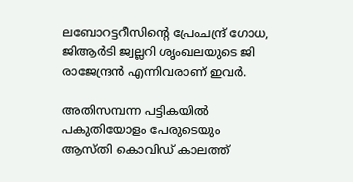ലബോറട്ടറീസിന്റെ പ്രേംചന്ദ്ര് ഗോധ, ജിആര്‍ടി ജ്വല്ലറി ശൃംഖലയുടെ ജി രാജേന്ദ്രന്‍ എന്നിവരാണ് ഇവര്‍.

അതിസമ്പന്ന പട്ടികയില്‍ പകുതിയോളം പേരുടെയും ആസ്തി കൊവിഡ് കാലത്ത്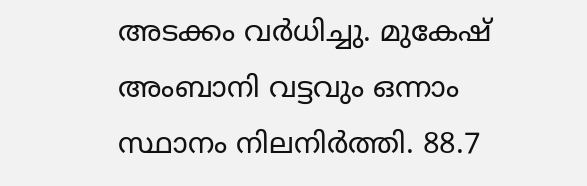അടക്കം വര്‍ധിച്ചു. മുകേഷ് അംബാനി വട്ടവും ഒന്നാം സ്ഥാനം നിലനിര്‍ത്തി. 88.7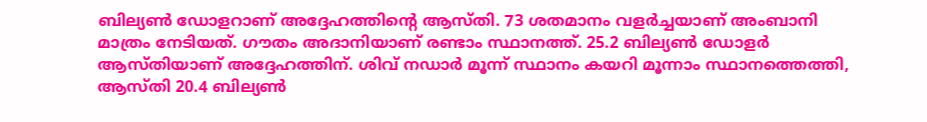ബില്യണ്‍ ഡോളറാണ് അദ്ദേഹത്തിന്റെ ആസ്തി. 73 ശതമാനം വളര്‍ച്ചയാണ് അംബാനി മാത്രം നേടിയത്. ഗൗതം അദാനിയാണ് രണ്ടാം സ്ഥാനത്ത്. 25.2 ബില്യണ്‍ ഡോളര്‍ ആസ്തിയാണ് അദ്ദേഹത്തിന്. ശിവ് നഡാര്‍ മൂന്ന് സ്ഥാനം കയറി മൂന്നാം സ്ഥാനത്തെത്തി, ആസ്തി 20.4 ബില്യണ്‍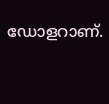ഡോളറാണ്.